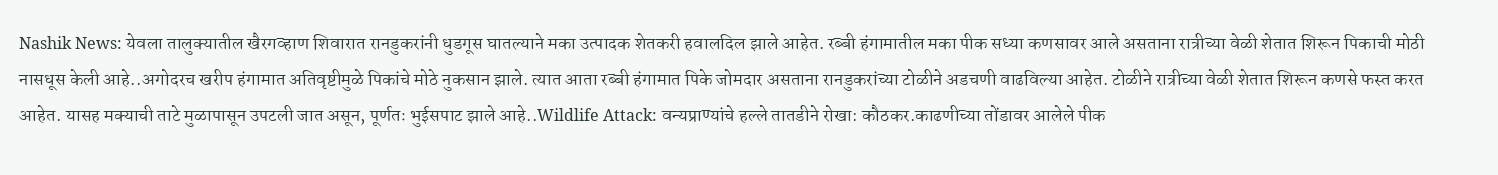Nashik News: येवला तालुक्यातील खैरगव्हाण शिवारात रानडुकरांनी धुडगूस घातल्याने मका उत्पादक शेतकरी हवालदिल झाले आहेत. रब्बी हंगामातील मका पीक सध्या कणसावर आले असताना रात्रीच्या वेळी शेतात शिरून पिकाची मोठी नासधूस केली आहे..अगोदरच खरीप हंगामात अतिवृष्टीमुळे पिकांचे मोठे नुकसान झाले. त्यात आता रब्बी हंगामात पिके जोमदार असताना रानडुकरांच्या टोळीने अडचणी वाढविल्या आहेत. टोळीने रात्रीच्या वेळी शेतात शिरून कणसे फस्त करत आहेत. यासह मक्याची ताटे मुळापासून उपटली जात असून, पूर्णतः भुईसपाट झाले आहे..Wildlife Attack: वन्यप्राण्यांचे हल्ले तातडीने रोखा: कौठकर.काढणीच्या तोंडावर आलेले पीक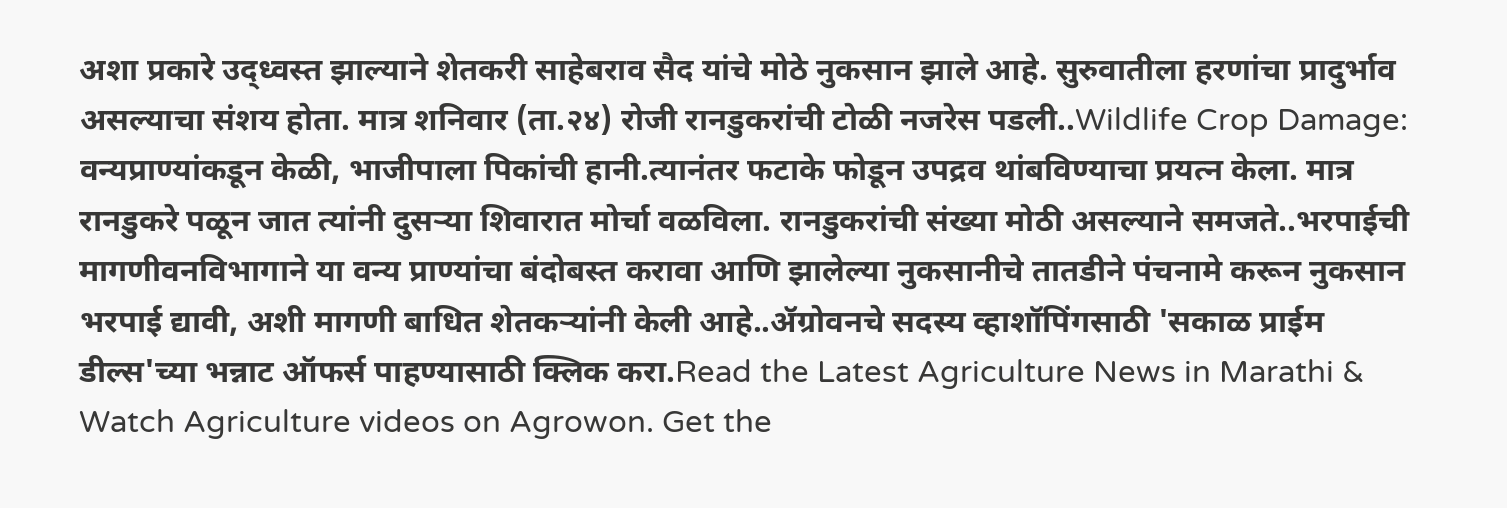अशा प्रकारे उद्ध्वस्त झाल्याने शेतकरी साहेबराव सैद यांचे मोठे नुकसान झाले आहे. सुरुवातीला हरणांचा प्रादुर्भाव असल्याचा संशय होता. मात्र शनिवार (ता.२४) रोजी रानडुकरांची टोळी नजरेस पडली..Wildlife Crop Damage: वन्यप्राण्यांकडून केळी, भाजीपाला पिकांची हानी.त्यानंतर फटाके फोडून उपद्रव थांबविण्याचा प्रयत्न केला. मात्र रानडुकरे पळून जात त्यांनी दुसऱ्या शिवारात मोर्चा वळविला. रानडुकरांची संख्या मोठी असल्याने समजते..भरपाईची मागणीवनविभागाने या वन्य प्राण्यांचा बंदोबस्त करावा आणि झालेल्या नुकसानीचे तातडीने पंचनामे करून नुकसान भरपाई द्यावी, अशी मागणी बाधित शेतकऱ्यांनी केली आहे..ॲग्रोवनचे सदस्य व्हाशॉपिंगसाठी 'सकाळ प्राईम डील्स'च्या भन्नाट ऑफर्स पाहण्यासाठी क्लिक करा.Read the Latest Agriculture News in Marathi & Watch Agriculture videos on Agrowon. Get the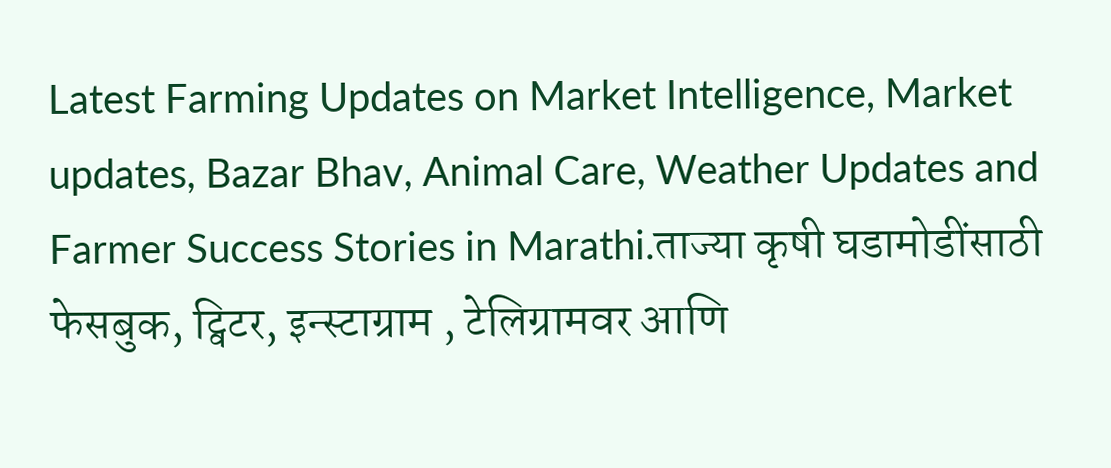Latest Farming Updates on Market Intelligence, Market updates, Bazar Bhav, Animal Care, Weather Updates and Farmer Success Stories in Marathi.ताज्या कृषी घडामोडींसाठी फेसबुक, ट्विटर, इन्स्टाग्राम , टेलिग्रामवर आणि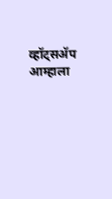व्हॉट्सॲप आम्हाला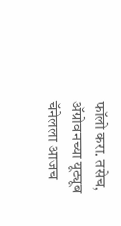फॉलो करा. तसेच, ॲग्रोवनच्या यूट्यूब चॅनेलला आजच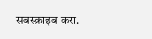सबस्क्राइब करा.